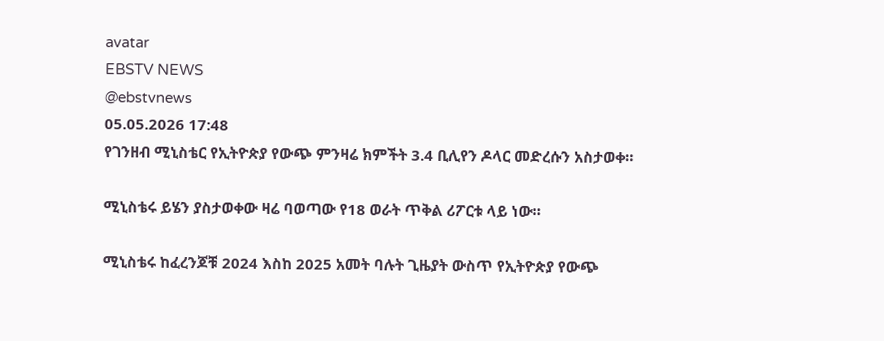avatar
EBSTV NEWS
@ebstvnews
05.05.2026 17:48
የገንዘብ ሚኒስቴር የኢትዮጵያ የውጭ ምንዛሬ ክምችት 3.4 ቢሊየን ዶላር መድረሱን አስታወቀ።

ሚኒስቴሩ ይሄን ያስታወቀው ዛሬ ባወጣው የ18 ወራት ጥቅል ሪፖርቱ ላይ ነው።

ሚኒስቴሩ ከፈረንጆቹ 2024 እስከ 2025 አመት ባሉት ጊዜያት ውስጥ የኢትዮጵያ የውጭ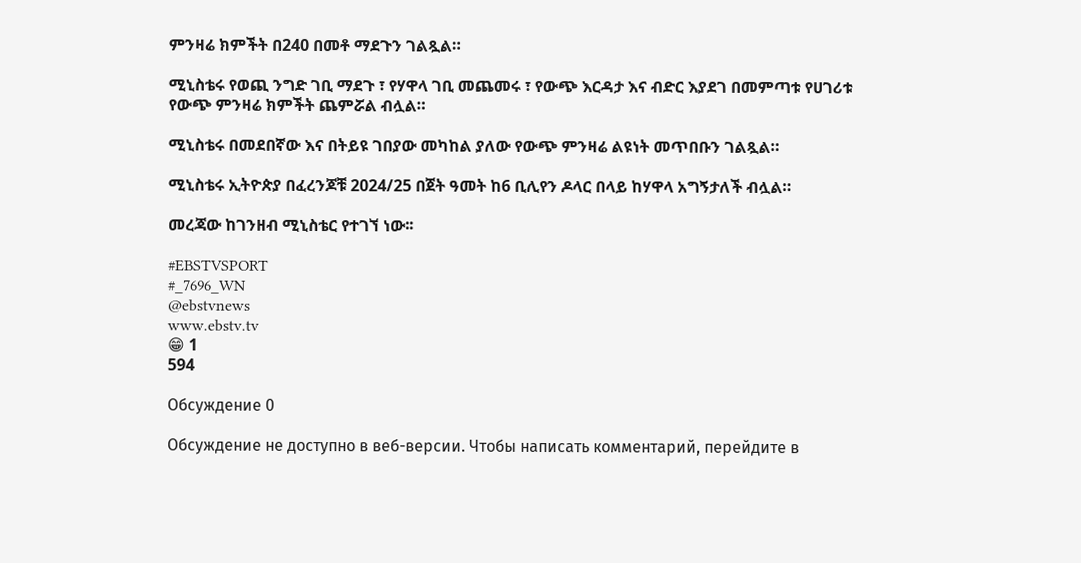ምንዛሬ ክምችት በ240 በመቶ ማደጉን ገልጿል።

ሚኒስቴሩ የወጪ ንግድ ገቢ ማደጉ ፣ የሃዋላ ገቢ መጨመሩ ፣ የውጭ እርዳታ እና ብድር እያደገ በመምጣቱ የሀገሪቱ የውጭ ምንዛሬ ክምችት ጨምሯል ብሏል።

ሚኒስቴሩ በመደበኛው እና በትይዩ ገበያው መካከል ያለው የውጭ ምንዛሬ ልዩነት መጥበቡን ገልጿል።

ሚኒስቴሩ ኢትዮጵያ በፈረንጆቹ 2024/25 በጀት ዓመት ከ6 ቢሊየን ዶላር በላይ ከሃዋላ አግኝታለች ብሏል።

መረጃው ከገንዘብ ሚኒስቴር የተገኘ ነው፡፡

#EBSTVSPORT
#_7696_WN
@ebstvnews
www.ebstv.tv
😁 1
594

Обсуждение 0

Обсуждение не доступно в веб-версии. Чтобы написать комментарий, перейдите в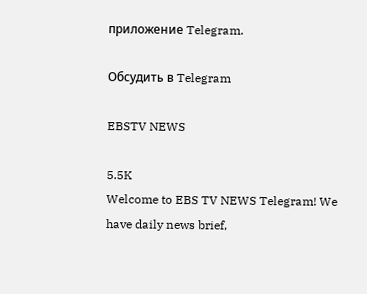приложение Telegram.

Обсудить в Telegram

EBSTV NEWS

5.5K
Welcome to EBS TV NEWS Telegram! We have daily news brief,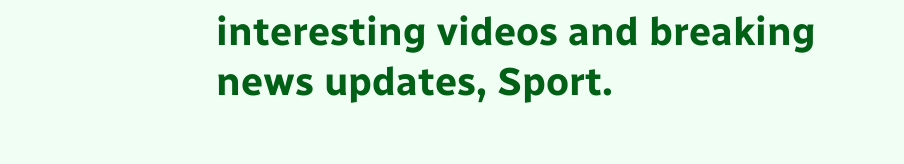interesting videos and breaking news updates, Sport.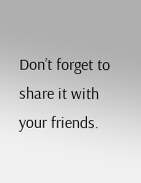Don’t forget to share it with your friends.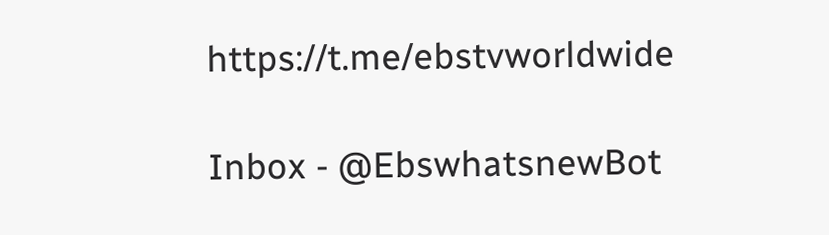https://t.me/ebstvworldwide

Inbox - @EbswhatsnewBot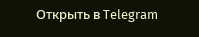Открыть в Telegram